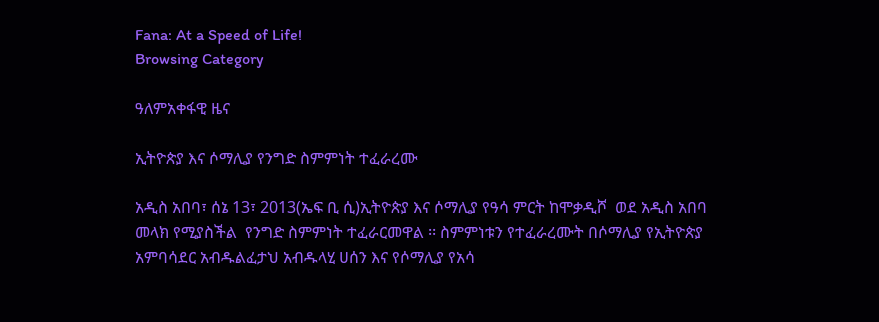Fana: At a Speed of Life!
Browsing Category

ዓለምአቀፋዊ ዜና

ኢትዮጵያ እና ሶማሊያ የንግድ ስምምነት ተፈራረሙ

አዲስ አበባ፣ ሰኔ 13፣ 2013(ኤፍ ቢ ሲ)ኢትዮጵያ እና ሶማሊያ የዓሳ ምርት ከሞቃዲሾ  ወደ አዲስ አበባ መላክ የሚያስችል  የንግድ ስምምነት ተፈራርመዋል ፡፡ ስምምነቱን የተፈራረሙት በሶማሊያ የኢትዮጵያ አምባሳደር አብዱልፈታህ አብዱላሂ ሀሰን እና የሶማሊያ የአሳ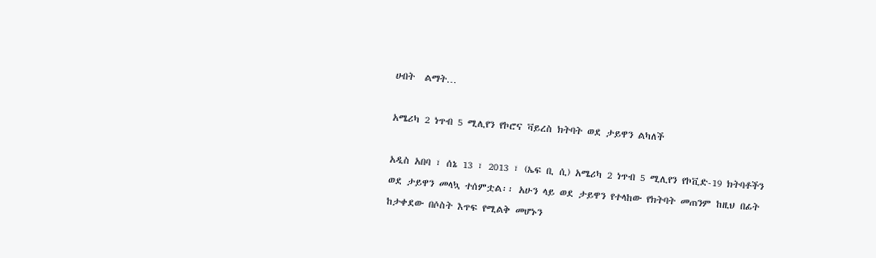ሀብት  ልማት…

አሜሪካ 2 ነጥብ 5 ሚሊየን የኮሮና ቫይረስ ክትባት ወደ ታይዋን ልካለች

አዲስ አበባ ፣ ሰኔ 13 ፣ 2013 ፣ (ኤፍ ቢ ሲ) አሜሪካ 2 ነጥብ 5 ሚሊየን የኮቪድ-19 ክትባቶችን ወደ ታይዋን መላኳ ተሰምቷል፡፡ አሁን ላይ ወደ ታይዋን የተላከው የክትባት መጠንም ከዚህ በፊት ከታቀደው በሶስት እጥፍ የሚልቅ መሆኑን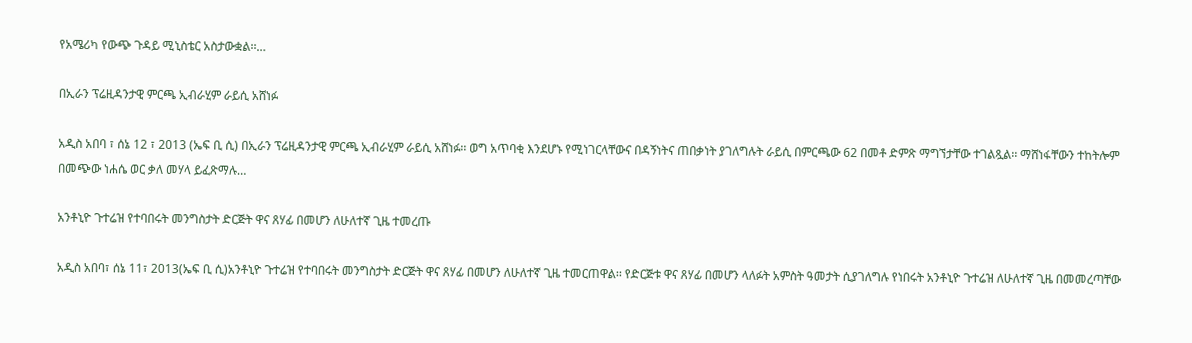የአሜሪካ የውጭ ጉዳይ ሚኒስቴር አስታውቋል፡፡…

በኢራን ፕሬዚዳንታዊ ምርጫ ኢብራሂም ራይሲ አሸነፉ

አዲስ አበባ ፣ ሰኔ 12 ፣ 2013 (ኤፍ ቢ ሲ) በኢራን ፕሬዚዳንታዊ ምርጫ ኢብራሂም ራይሲ አሸነፉ፡፡ ወግ አጥባቂ እንደሆኑ የሚነገርላቸውና በዳኝነትና ጠበቃነት ያገለግሉት ራይሲ በምርጫው 62 በመቶ ድምጽ ማግኘታቸው ተገልጿል፡፡ ማሸነፋቸውን ተከትሎም በመጭው ነሐሴ ወር ቃለ መሃላ ይፈጽማሉ…

አንቶኒዮ ጉተሬዝ የተባበሩት መንግስታት ድርጅት ዋና ጸሃፊ በመሆን ለሁለተኛ ጊዜ ተመረጡ

አዲስ አበባ፣ ሰኔ 11፣ 2013(ኤፍ ቢ ሲ)አንቶኒዮ ጉተሬዝ የተባበሩት መንግስታት ድርጅት ዋና ጸሃፊ በመሆን ለሁለተኛ ጊዜ ተመርጠዋል፡፡ የድርጅቱ ዋና ጸሃፊ በመሆን ላለፉት አምስት ዓመታት ሲያገለግሉ የነበሩት አንቶኒዮ ጉተሬዝ ለሁለተኛ ጊዜ በመመረጣቸው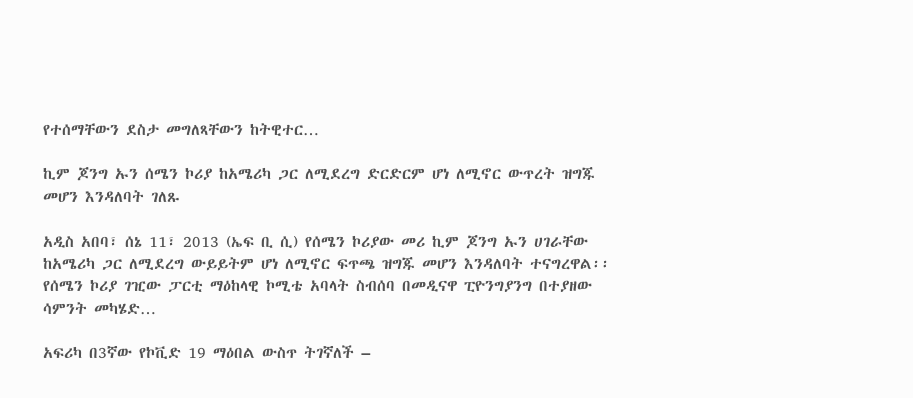የተሰማቸውን ደስታ መግለጻቸውን ከትዊተር…

ኪም ጆንግ ኡን ሰሜን ኮሪያ ከአሜሪካ ጋር ለሚደረግ ድርድርም ሆነ ለሚኖር ውጥረት ዝግጁ መሆን እንዳለባት ገለጹ

አዲስ አበባ፣ ሰኔ 11፣ 2013 (ኤፍ ቢ ሲ) የሰሜን ኮሪያው መሪ ኪም ጆንግ ኡን ሀገራቸው ከአሜሪካ ጋር ለሚደረግ ውይይትም ሆነ ለሚኖር ፍጥጫ ዝግጁ መሆን እንዳለባት ተናግረዋል፡፡ የሰሜን ኮሪያ ገዢው ፓርቲ ማዕከላዊ ኮሚቴ አባላት ስብሰባ በመዲናዋ ፒዮንግያንግ በተያዘው ሳምንት መካሄድ…

አፍሪካ በ3ኛው የኮቪድ 19 ማዕበል ውስጥ ትገኛለች –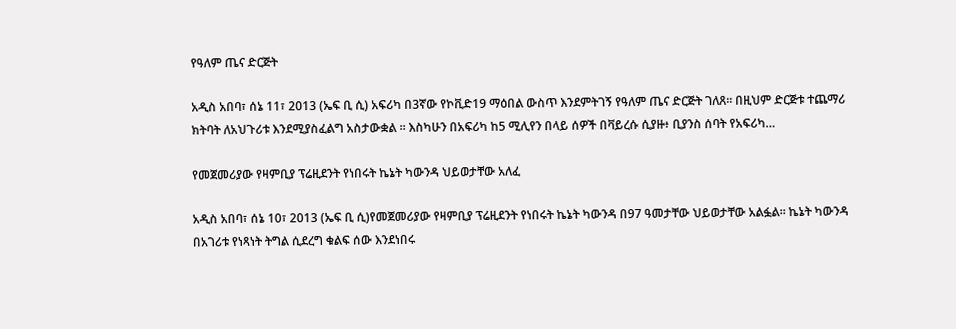የዓለም ጤና ድርጅት

አዲስ አበባ፣ ሰኔ 11፣ 2013 (ኤፍ ቢ ሲ) አፍሪካ በ3ኛው የኮቪድ19 ማዕበል ውስጥ እንደምትገኝ የዓለም ጤና ድርጅት ገለጸ፡፡ በዚህም ድርጅቱ ተጨማሪ ክትባት ለአህጉሪቱ እንደሚያስፈልግ አስታውቋል ፡፡ እስካሁን በአፍሪካ ከ5 ሚሊየን በላይ ሰዎች በቫይረሱ ሲያዙ፥ ቢያንስ ሰባት የአፍሪካ…

የመጀመሪያው የዛምቢያ ፕሬዚደንት የነበሩት ኬኔት ካውንዳ ህይወታቸው አለፈ

አዲስ አበባ፣ ሰኔ 10፣ 2013 (ኤፍ ቢ ሲ)የመጀመሪያው የዛምቢያ ፕሬዚደንት የነበሩት ኬኔት ካውንዳ በ97 ዓመታቸው ህይወታቸው አልፏል። ኬኔት ካውንዳ በአገሪቱ የነጻነት ትግል ሲደረግ ቁልፍ ሰው እንደነበሩ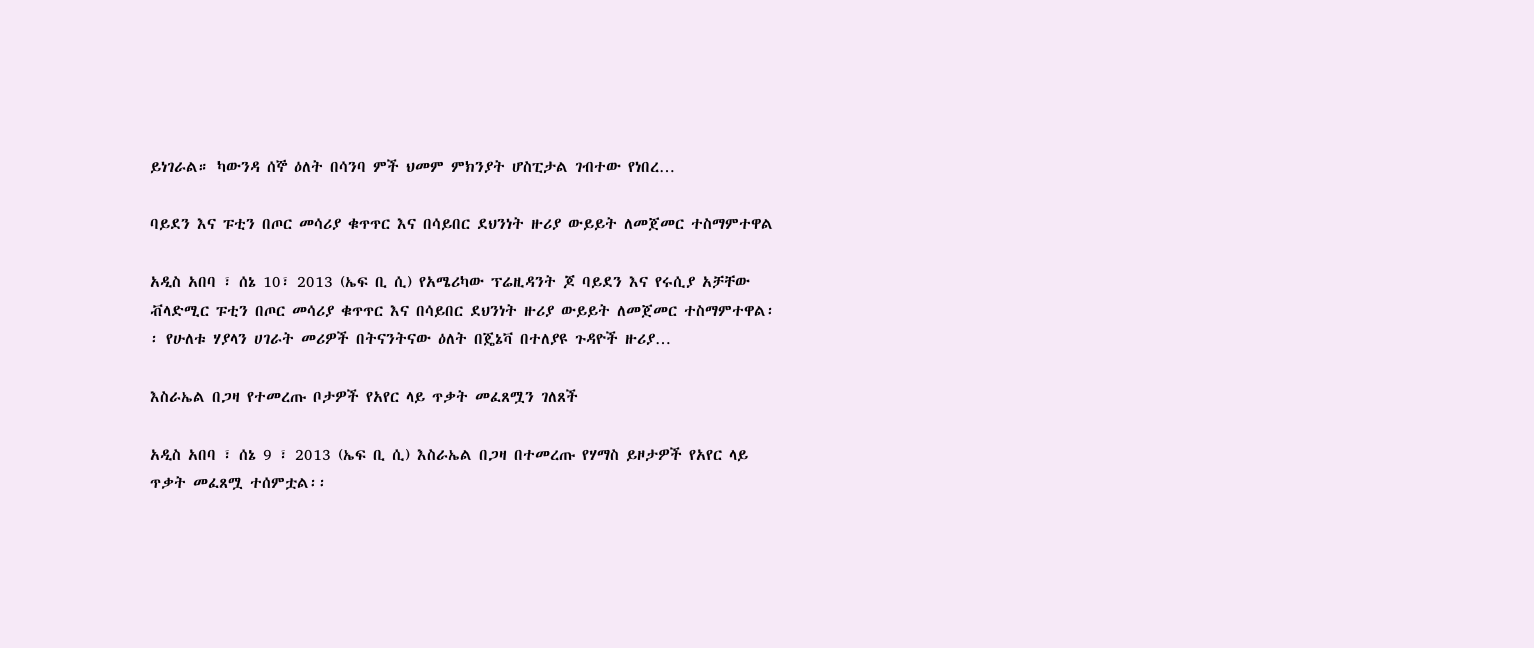ይነገራል። ካውንዳ ሰኞ ዕለት በሳንባ ምች ህመም ምክንያት ሆስፒታል ገብተው የነበረ…

ባይደን እና ፑቲን በጦር መሳሪያ ቁጥጥር እና በሳይበር ደህንነት ዙሪያ ውይይት ለመጀመር ተስማምተዋል

አዲስ አበባ ፣ ሰኔ 10፣ 2013 (ኤፍ ቢ ሲ) የአሜሪካው ፕሬዚዳንት ጆ ባይደን እና የሩሲያ አቻቸው ቭላድሚር ፑቲን በጦር መሳሪያ ቁጥጥር እና በሳይበር ደህንነት ዙሪያ ውይይት ለመጀመር ተስማምተዋል፡፡ የሁለቱ ሃያላን ሀገራት መሪዎች በትናንትናው ዕለት በጄኔቫ በተለያዩ ጉዳዮች ዙሪያ…

እስራኤል በጋዛ የተመረጡ ቦታዎች የአየር ላይ ጥቃት መፈጸሟን ገለጸች

አዲስ አበባ ፣ ሰኔ 9 ፣ 2013 (ኤፍ ቢ ሲ) እስራኤል በጋዛ በተመረጡ የሃማስ ይዞታዎች የአየር ላይ ጥቃት መፈጸሟ ተሰምቷል፡፡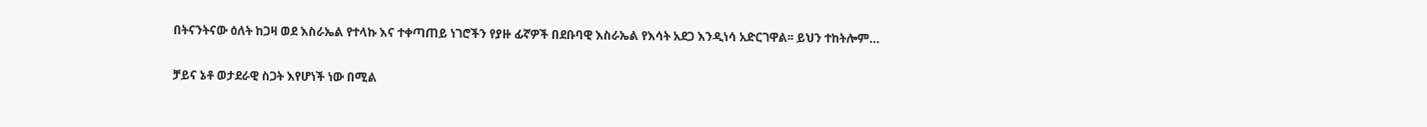በትናንትናው ዕለት ከጋዛ ወደ እስራኤል የተላኩ እና ተቀጣጠይ ነገሮችን የያዙ ፊኛዎች በደቡባዊ እስራኤል የእሳት አደጋ እንዲነሳ አድርገዋል፡፡ ይህን ተከትሎም…

ቻይና ኔቶ ወታደራዊ ስጋት እየሆነች ነው በሚል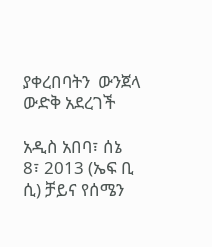ያቀረበባትን  ውንጀላ ውድቅ አደረገች

አዲስ አበባ፣ ሰኔ 8፣ 2013 (ኤፍ ቢ ሲ) ቻይና የሰሜን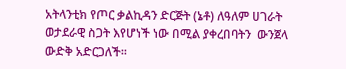አትላንቲክ የጦር ቃልኪዳን ድርጅት (ኔቶ) ለዓለም ሀገራት ወታደራዊ ስጋት እየሆነች ነው በሚል ያቀረበባትን  ውንጀላ ውድቅ አድርጋለች፡፡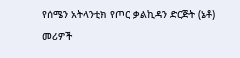የሰሜን አትላንቲክ የጦር ቃልኪዳን ድርጅት (ኔቶ) መሪዎች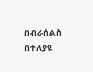በብራሰልስ በተለያዩ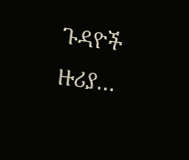ጉዳዮች ዙሪያ…